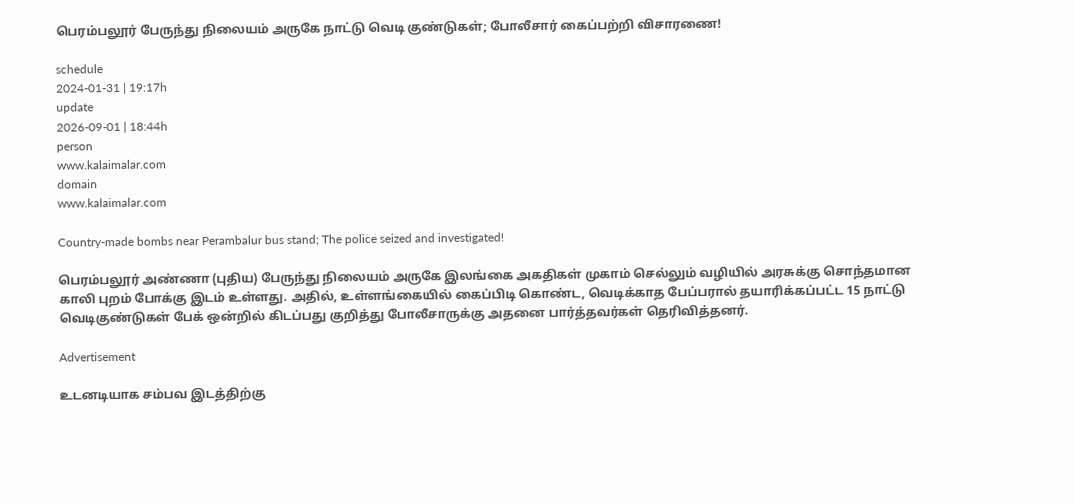பெரம்பலூர் பேருந்து நிலையம் அருகே நாட்டு வெடி குண்டுகள்; போலீசார் கைப்பற்றி விசாரணை!

schedule
2024-01-31 | 19:17h
update
2026-09-01 | 18:44h
person
www.kalaimalar.com
domain
www.kalaimalar.com

Country-made bombs near Perambalur bus stand; The police seized and investigated!

பெரம்பலூர் அண்ணா (புதிய) பேருந்து நிலையம் அருகே இலங்கை அகதிகள் முகாம் செல்லும் வழியில் அரசுக்கு சொந்தமான காலி புறம் போக்கு இடம் உள்ளது. அதில், உள்ளங்கையில் கைப்பிடி கொண்ட, வெடிக்காத பேப்பரால் தயாரிக்கப்பட்ட 15 நாட்டு வெடிகுண்டுகள் பேக் ஒன்றில் கிடப்பது குறித்து போலீசாருக்கு அதனை பார்த்தவர்கள் தெரிவித்தனர்.

Advertisement

உடனடியாக சம்பவ இடத்திற்கு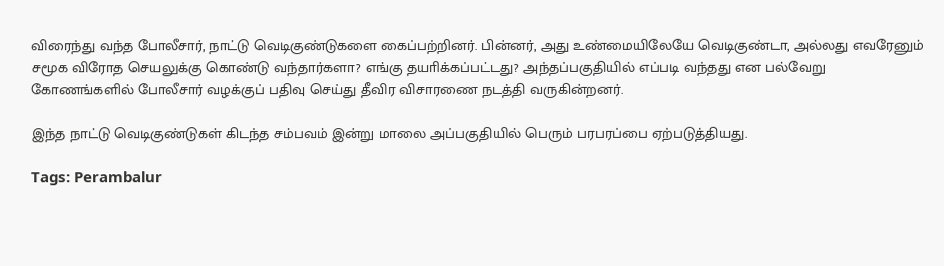விரைந்து வந்த போலீசார், நாட்டு வெடிகுண்டுகளை கைப்பற்றினர். பின்னர், அது உண்மையிலேயே வெடிகுண்டா, அல்லது எவரேனும் சமூக விரோத செயலுக்கு கொண்டு வந்தார்களா? எங்கு தயாிக்கப்பட்டது? அந்தப்பகுதியில் எப்படி வந்தது என பல்வேறு கோணங்களில் போலீசார் வழக்குப் பதிவு செய்து தீவிர விசாரணை நடத்தி வருகின்றனர்.

இந்த நாட்டு வெடிகுண்டுகள் கிடந்த சம்பவம் இன்று மாலை அப்பகுதியில் பெரும் பரபரப்பை ஏற்படுத்தியது.

Tags: Perambalur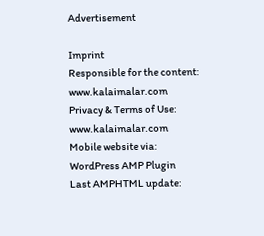Advertisement

Imprint
Responsible for the content:
www.kalaimalar.com
Privacy & Terms of Use:
www.kalaimalar.com
Mobile website via:
WordPress AMP Plugin
Last AMPHTML update: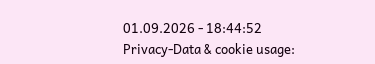01.09.2026 - 18:44:52
Privacy-Data & cookie usage: